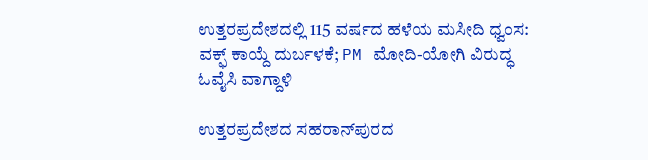ಉತ್ತರಪ್ರದೇಶದಲ್ಲಿ 115 ವರ್ಷದ ಹಳೆಯ ಮಸೀದಿ ಧ್ವಂಸ: ವಕ್ಫ್ ಕಾಯ್ದೆ ದುರ್ಬಳಕೆ; PM ಮೋದಿ-ಯೋಗಿ ವಿರುದ್ಧ ಓವೈಸಿ ವಾಗ್ದಾಳಿ

ಉತ್ತರಪ್ರದೇಶದ ಸಹರಾನ್‌ಪುರದ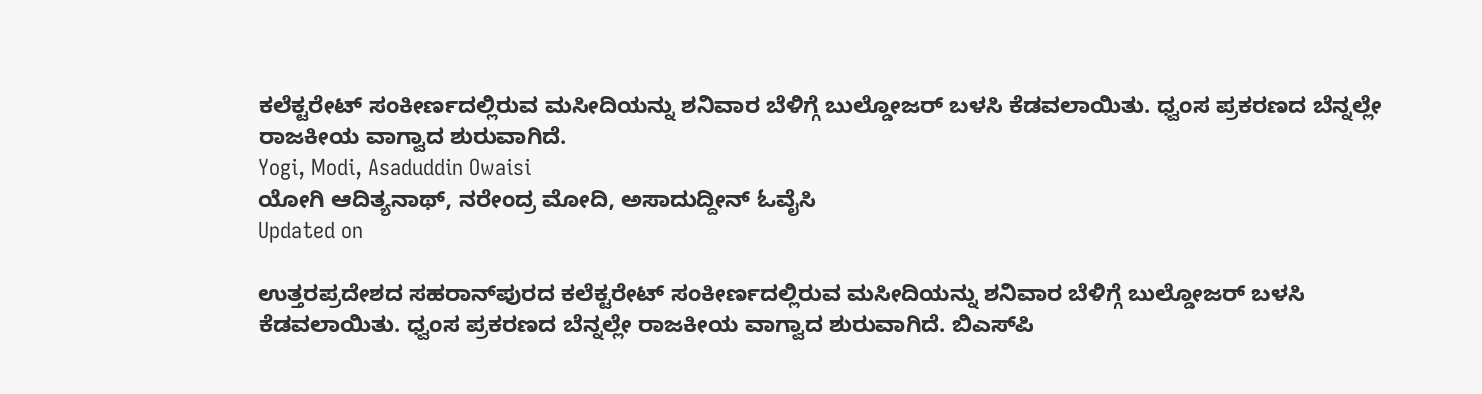ಕಲೆಕ್ಟರೇಟ್ ಸಂಕೀರ್ಣದಲ್ಲಿರುವ ಮಸೀದಿಯನ್ನು ಶನಿವಾರ ಬೆಳಿಗ್ಗೆ ಬುಲ್ಡೋಜರ್ ಬಳಸಿ ಕೆಡವಲಾಯಿತು. ಧ್ವಂಸ ಪ್ರಕರಣದ ಬೆನ್ನಲ್ಲೇ ರಾಜಕೀಯ ವಾಗ್ವಾದ ಶುರುವಾಗಿದೆ.
Yogi, Modi, Asaduddin Owaisi
ಯೋಗಿ ಆದಿತ್ಯನಾಥ್, ನರೇಂದ್ರ ಮೋದಿ, ಅಸಾದುದ್ದೀನ್ ಓವೈಸಿ
Updated on

ಉತ್ತರಪ್ರದೇಶದ ಸಹರಾನ್‌ಪುರದ ಕಲೆಕ್ಟರೇಟ್ ಸಂಕೀರ್ಣದಲ್ಲಿರುವ ಮಸೀದಿಯನ್ನು ಶನಿವಾರ ಬೆಳಿಗ್ಗೆ ಬುಲ್ಡೋಜರ್ ಬಳಸಿ ಕೆಡವಲಾಯಿತು. ಧ್ವಂಸ ಪ್ರಕರಣದ ಬೆನ್ನಲ್ಲೇ ರಾಜಕೀಯ ವಾಗ್ವಾದ ಶುರುವಾಗಿದೆ. ಬಿಎಸ್‌ಪಿ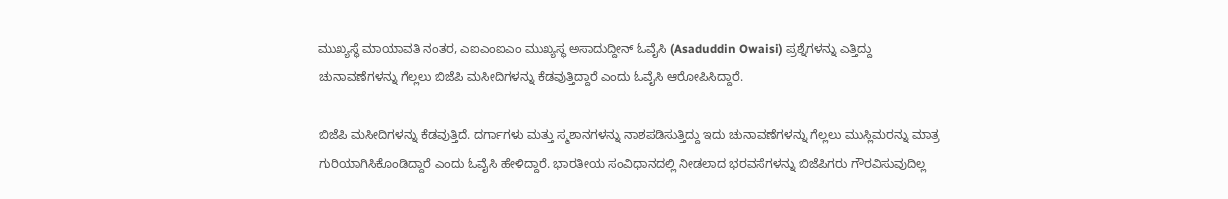ಮುಖ್ಯಸ್ಥೆ ಮಾಯಾವತಿ ನಂತರ, ಎಐಎಂಐಎಂ ಮುಖ್ಯಸ್ಥ ಅಸಾದುದ್ದೀನ್ ಓವೈಸಿ (Asaduddin Owaisi) ಪ್ರಶ್ನೆಗಳನ್ನು ಎತ್ತಿದ್ದು ಚುನಾವಣೆಗಳನ್ನು ಗೆಲ್ಲಲು ಬಿಜೆಪಿ ಮಸೀದಿಗಳನ್ನು ಕೆಡವುತ್ತಿದ್ದಾರೆ ಎಂದು ಓವೈಸಿ ಆರೋಪಿಸಿದ್ದಾರೆ.

ಬಿಜೆಪಿ ಮಸೀದಿಗಳನ್ನು ಕೆಡವುತ್ತಿದೆ. ದರ್ಗಾಗಳು ಮತ್ತು ಸ್ಮಶಾನಗಳನ್ನು ನಾಶಪಡಿಸುತ್ತಿದ್ದು ಇದು ಚುನಾವಣೆಗಳನ್ನು ಗೆಲ್ಲಲು ಮುಸ್ಲಿಮರನ್ನು ಮಾತ್ರ ಗುರಿಯಾಗಿಸಿಕೊಂಡಿದ್ದಾರೆ ಎಂದು ಓವೈಸಿ ಹೇಳಿದ್ದಾರೆ. ಭಾರತೀಯ ಸಂವಿಧಾನದಲ್ಲಿ ನೀಡಲಾದ ಭರವಸೆಗಳನ್ನು ಬಿಜೆಪಿಗರು ಗೌರವಿಸುವುದಿಲ್ಲ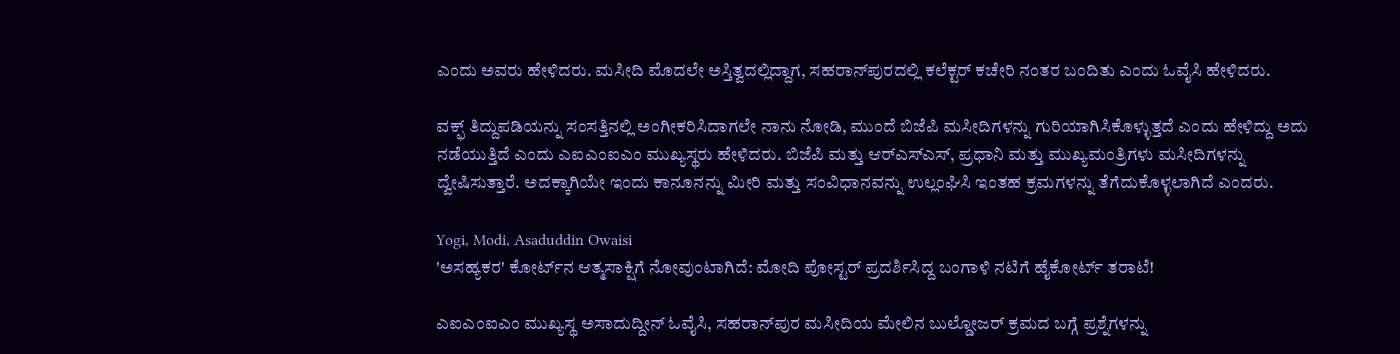ಎಂದು ಅವರು ಹೇಳಿದರು. ಮಸೀದಿ ಮೊದಲೇ ಅಸ್ತಿತ್ವದಲ್ಲಿದ್ದಾಗ, ಸಹರಾನ್‌ಪುರದಲ್ಲಿ ಕಲೆಕ್ಟರ್ ಕಚೇರಿ ನಂತರ ಬಂದಿತು ಎಂದು ಓವೈಸಿ ಹೇಳಿದರು.

ವಕ್ಫ್ ತಿದ್ದುಪಡಿಯನ್ನು ಸಂಸತ್ತಿನಲ್ಲಿ ಅಂಗೀಕರಿಸಿದಾಗಲೇ ನಾನು ನೋಡಿ, ಮುಂದೆ ಬಿಜೆಪಿ ಮಸೀದಿಗಳನ್ನು ಗುರಿಯಾಗಿಸಿಕೊಳ್ಳುತ್ತದೆ ಎಂದು ಹೇಳಿದ್ದು ಅದು ನಡೆಯುತ್ತಿದೆ ಎಂದು ಎಐಎಂಐಎಂ ಮುಖ್ಯಸ್ಥರು ಹೇಳಿದರು. ಬಿಜೆಪಿ ಮತ್ತು ಆರ್‌ಎಸ್‌ಎಸ್, ಪ್ರಧಾನಿ ಮತ್ತು ಮುಖ್ಯಮಂತ್ರಿಗಳು ಮಸೀದಿಗಳನ್ನು ದ್ವೇಷಿಸುತ್ತಾರೆ. ಅದಕ್ಕಾಗಿಯೇ ಇಂದು ಕಾನೂನನ್ನು ಮೀರಿ ಮತ್ತು ಸಂವಿಧಾನವನ್ನು ಉಲ್ಲಂಘಿಸಿ ಇಂತಹ ಕ್ರಮಗಳನ್ನು ತೆಗೆದುಕೊಳ್ಳಲಾಗಿದೆ ಎಂದರು.

Yogi, Modi, Asaduddin Owaisi
'ಅಸಹ್ಯಕರ' ಕೋರ್ಟ್‌ನ ಆತ್ಮಸಾಕ್ಷಿಗೆ ನೋವುಂಟಾಗಿದೆ: ಮೋದಿ ಪೋಸ್ಟರ್ ಪ್ರದರ್ಶಿಸಿದ್ದ ಬಂಗಾಳಿ ನಟಿಗೆ ಹೈಕೋರ್ಟ್‌ ತರಾಟೆ!

ಎಐಎಂಐಎಂ ಮುಖ್ಯಸ್ಥ ಅಸಾದುದ್ದೀನ್ ಓವೈಸಿ, ಸಹರಾನ್‌ಪುರ ಮಸೀದಿಯ ಮೇಲಿನ ಬುಲ್ಡೋಜರ್ ಕ್ರಮದ ಬಗ್ಗೆ ಪ್ರಶ್ನೆಗಳನ್ನು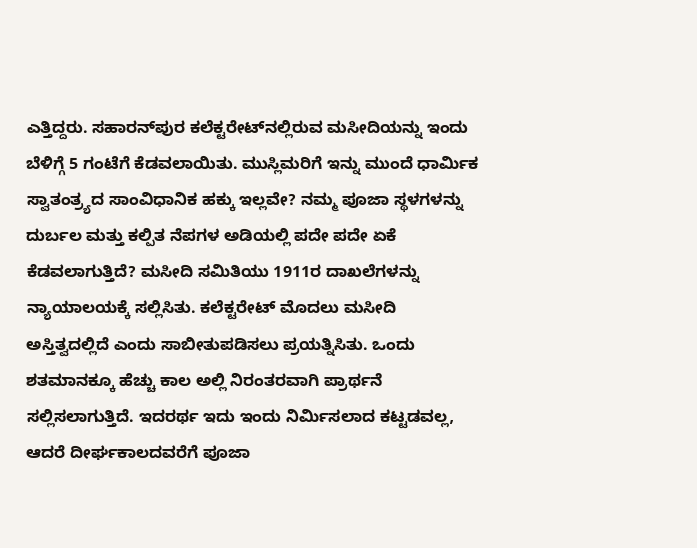ಎತ್ತಿದ್ದರು. ಸಹಾರನ್‌ಪುರ ಕಲೆಕ್ಟರೇಟ್‌ನಲ್ಲಿರುವ ಮಸೀದಿಯನ್ನು ಇಂದು ಬೆಳಿಗ್ಗೆ 5 ಗಂಟೆಗೆ ಕೆಡವಲಾಯಿತು. ಮುಸ್ಲಿಮರಿಗೆ ಇನ್ನು ಮುಂದೆ ಧಾರ್ಮಿಕ ಸ್ವಾತಂತ್ರ್ಯದ ಸಾಂವಿಧಾನಿಕ ಹಕ್ಕು ಇಲ್ಲವೇ? ನಮ್ಮ ಪೂಜಾ ಸ್ಥಳಗಳನ್ನು ದುರ್ಬಲ ಮತ್ತು ಕಲ್ಪಿತ ನೆಪಗಳ ಅಡಿಯಲ್ಲಿ ಪದೇ ಪದೇ ಏಕೆ ಕೆಡವಲಾಗುತ್ತಿದೆ? ಮಸೀದಿ ಸಮಿತಿಯು 1911ರ ದಾಖಲೆಗಳನ್ನು ನ್ಯಾಯಾಲಯಕ್ಕೆ ಸಲ್ಲಿಸಿತು. ಕಲೆಕ್ಟರೇಟ್ ಮೊದಲು ಮಸೀದಿ ಅಸ್ತಿತ್ವದಲ್ಲಿದೆ ಎಂದು ಸಾಬೀತುಪಡಿಸಲು ಪ್ರಯತ್ನಿಸಿತು. ಒಂದು ಶತಮಾನಕ್ಕೂ ಹೆಚ್ಚು ಕಾಲ ಅಲ್ಲಿ ನಿರಂತರವಾಗಿ ಪ್ರಾರ್ಥನೆ ಸಲ್ಲಿಸಲಾಗುತ್ತಿದೆ. ಇದರರ್ಥ ಇದು ಇಂದು ನಿರ್ಮಿಸಲಾದ ಕಟ್ಟಡವಲ್ಲ, ಆದರೆ ದೀರ್ಘಕಾಲದವರೆಗೆ ಪೂಜಾ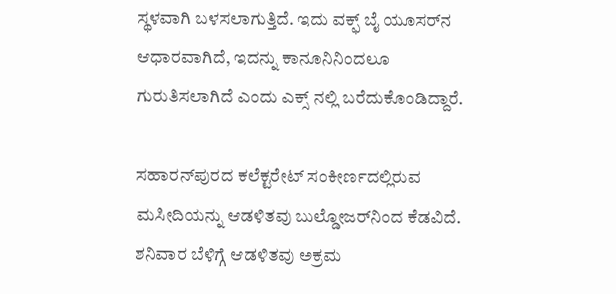ಸ್ಥಳವಾಗಿ ಬಳಸಲಾಗುತ್ತಿದೆ. ಇದು ವಕ್ಫ್ ಬೈ ಯೂಸರ್‌ನ ಆಧಾರವಾಗಿದೆ, ಇದನ್ನು ಕಾನೂನಿನಿಂದಲೂ ಗುರುತಿಸಲಾಗಿದೆ ಎಂದು ಎಕ್ಸ್ ನಲ್ಲಿ ಬರೆದುಕೊಂಡಿದ್ದಾರೆ.

ಸಹಾರನ್‌ಪುರದ ಕಲೆಕ್ಟರೇಟ್ ಸಂಕೀರ್ಣದಲ್ಲಿರುವ ಮಸೀದಿಯನ್ನು ಆಡಳಿತವು ಬುಲ್ಡೋಜರ್‌ನಿಂದ ಕೆಡವಿದೆ. ಶನಿವಾರ ಬೆಳಿಗ್ಗೆ ಆಡಳಿತವು ಅಕ್ರಮ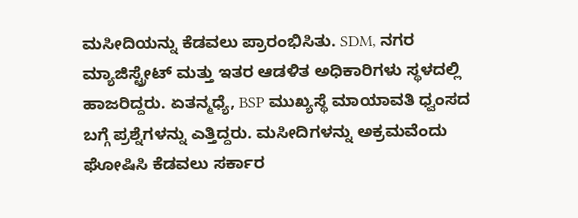ಮಸೀದಿಯನ್ನು ಕೆಡವಲು ಪ್ರಾರಂಭಿಸಿತು. SDM, ನಗರ ಮ್ಯಾಜಿಸ್ಟ್ರೇಟ್ ಮತ್ತು ಇತರ ಆಡಳಿತ ಅಧಿಕಾರಿಗಳು ಸ್ಥಳದಲ್ಲಿ ಹಾಜರಿದ್ದರು. ಏತನ್ಮಧ್ಯೆ, BSP ಮುಖ್ಯಸ್ಥೆ ಮಾಯಾವತಿ ಧ್ವಂಸದ ಬಗ್ಗೆ ಪ್ರಶ್ನೆಗಳನ್ನು ಎತ್ತಿದ್ದರು. ಮಸೀದಿಗಳನ್ನು ಅಕ್ರಮವೆಂದು ಘೋಷಿಸಿ ಕೆಡವಲು ಸರ್ಕಾರ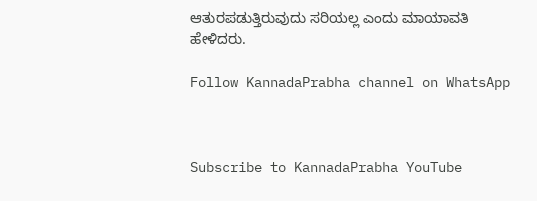ಆತುರಪಡುತ್ತಿರುವುದು ಸರಿಯಲ್ಲ ಎಂದು ಮಾಯಾವತಿ ಹೇಳಿದರು.

Follow KannadaPrabha channel on WhatsApp



Subscribe to KannadaPrabha YouTube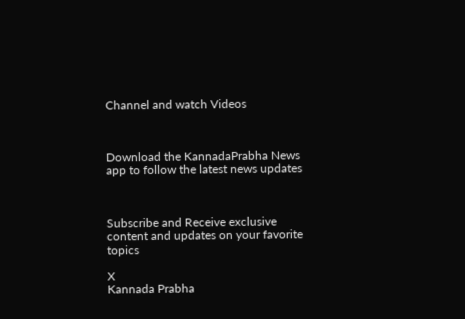Channel and watch Videos



Download the KannadaPrabha News app to follow the latest news updates



Subscribe and Receive exclusive content and updates on your favorite topics

X
Kannada Prabha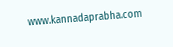www.kannadaprabha.com